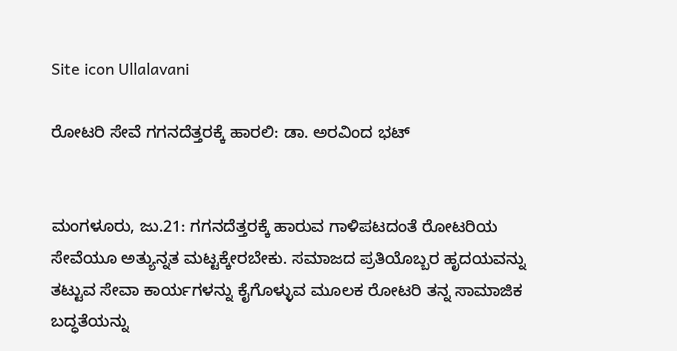Site icon Ullalavani

ರೋಟರಿ ಸೇವೆ ಗಗನದೆತ್ತರಕ್ಕೆ ಹಾರಲಿ: ಡಾ. ಅರವಿಂದ ಭಟ್


ಮಂಗಳೂರು, ಜು.21: ಗಗನದೆತ್ತರಕ್ಕೆ ಹಾರುವ ಗಾಳಿಪಟದಂತೆ ರೋಟರಿಯ ಸೇವೆಯೂ ಅತ್ಯುನ್ನತ ಮಟ್ಟಕ್ಕೇರಬೇಕು. ಸಮಾಜದ ಪ್ರತಿಯೊಬ್ಬರ ಹೃದಯವನ್ನು ತಟ್ಟುವ ಸೇವಾ ಕಾರ್ಯಗಳನ್ನು ಕೈಗೊಳ್ಳುವ ಮೂಲಕ ರೋಟರಿ ತನ್ನ ಸಾಮಾಜಿಕ ಬದ್ಧತೆಯನ್ನು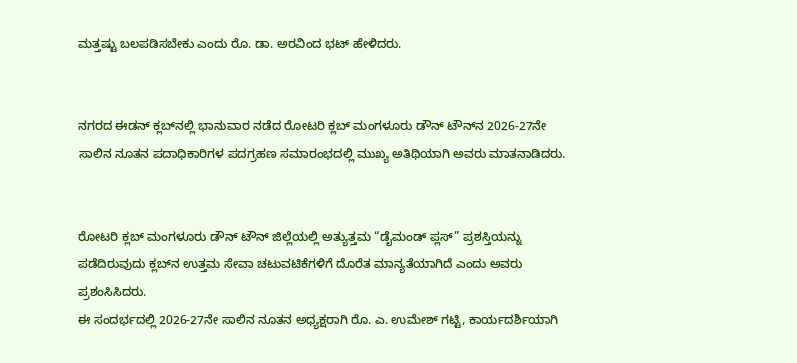ಮತ್ತಷ್ಟು ಬಲಪಡಿಸಬೇಕು ಎಂದು ರೊ. ಡಾ. ಅರವಿಂದ ಭಟ್ ಹೇಳಿದರು.


ನಗರದ ಈಡನ್ ಕ್ಲಬ್‌ನಲ್ಲಿ ಭಾನುವಾರ ನಡೆದ ರೋಟರಿ ಕ್ಲಬ್ ಮಂಗಳೂರು ಡೌನ್ ಟೌನ್‌ನ 2026-27ನೇ ಸಾಲಿನ ನೂತನ ಪದಾಧಿಕಾರಿಗಳ ಪದಗ್ರಹಣ ಸಮಾರಂಭದಲ್ಲಿ ಮುಖ್ಯ ಅತಿಥಿಯಾಗಿ ಅವರು ಮಾತನಾಡಿದರು.


ರೋಟರಿ ಕ್ಲಬ್ ಮಂಗಳೂರು ಡೌನ್ ಟೌನ್ ಜಿಲ್ಲೆಯಲ್ಲಿ ಅತ್ಯುತ್ತಮ “ಡೈಮಂಡ್ ಪ್ಲಸ್” ಪ್ರಶಸ್ತಿಯನ್ನು ಪಡೆದಿರುವುದು ಕ್ಲಬ್‌ನ ಉತ್ತಮ ಸೇವಾ ಚಟುವಟಿಕೆಗಳಿಗೆ ದೊರೆತ ಮಾನ್ಯತೆಯಾಗಿದೆ ಎಂದು ಅವರು ಪ್ರಶಂಸಿಸಿದರು.
ಈ ಸಂದರ್ಭದಲ್ಲಿ 2026-27ನೇ ಸಾಲಿನ ನೂತನ ಅಧ್ಯಕ್ಷರಾಗಿ ರೊ. ಎ. ಉಮೇಶ್ ಗಟ್ಟಿ, ಕಾರ್ಯದರ್ಶಿಯಾಗಿ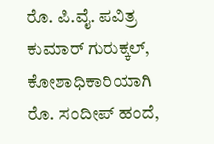ರೊ. ಪಿ.ವೈ. ಪವಿತ್ರ ಕುಮಾರ್ ಗುರುಕ್ಕಲ್, ಕೋಶಾಧಿಕಾರಿಯಾಗಿ ರೊ. ಸಂದೀಪ್ ಹಂದೆ,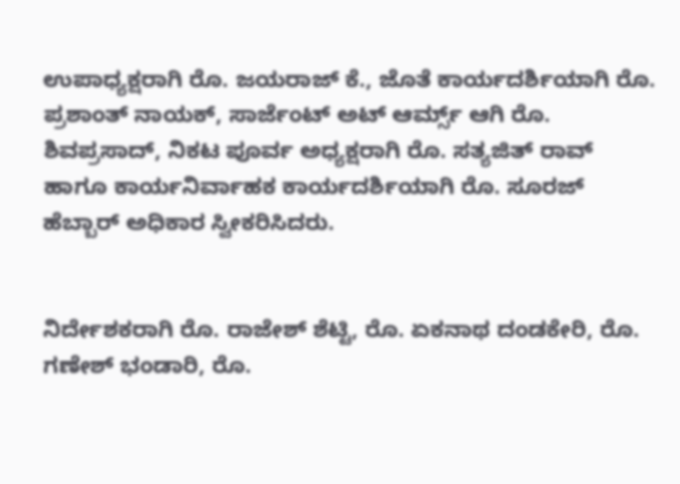ಉಪಾಧ್ಯಕ್ಷರಾಗಿ ರೊ. ಜಯರಾಜ್ ಕೆ., ಜೊತೆ ಕಾರ್ಯದರ್ಶಿಯಾಗಿ ರೊ. ಪ್ರಶಾಂತ್ ನಾಯಕ್, ಸಾರ್ಜೆಂಟ್ ಅಟ್ ಆರ್ಮ್ಸ್ ಆಗಿ ರೊ. ಶಿವಪ್ರಸಾದ್, ನಿಕಟ ಪೂರ್ವ ಅಧ್ಯಕ್ಷರಾಗಿ ರೊ. ಸತ್ಯಜಿತ್ ರಾವ್ ಹಾಗೂ ಕಾರ್ಯನಿರ್ವಾಹಕ ಕಾರ್ಯದರ್ಶಿಯಾಗಿ ರೊ. ಸೂರಜ್ ಹೆಬ್ಬಾರ್ ಅಧಿಕಾರ ಸ್ವೀಕರಿಸಿದರು.


ನಿರ್ದೇಶಕರಾಗಿ ರೊ. ರಾಜೇಶ್ ಶೆಟ್ಟಿ, ರೊ. ಏಕನಾಥ ದಂಡಕೇರಿ, ರೊ. ಗಣೇಶ್ ಭಂಡಾರಿ, ರೊ.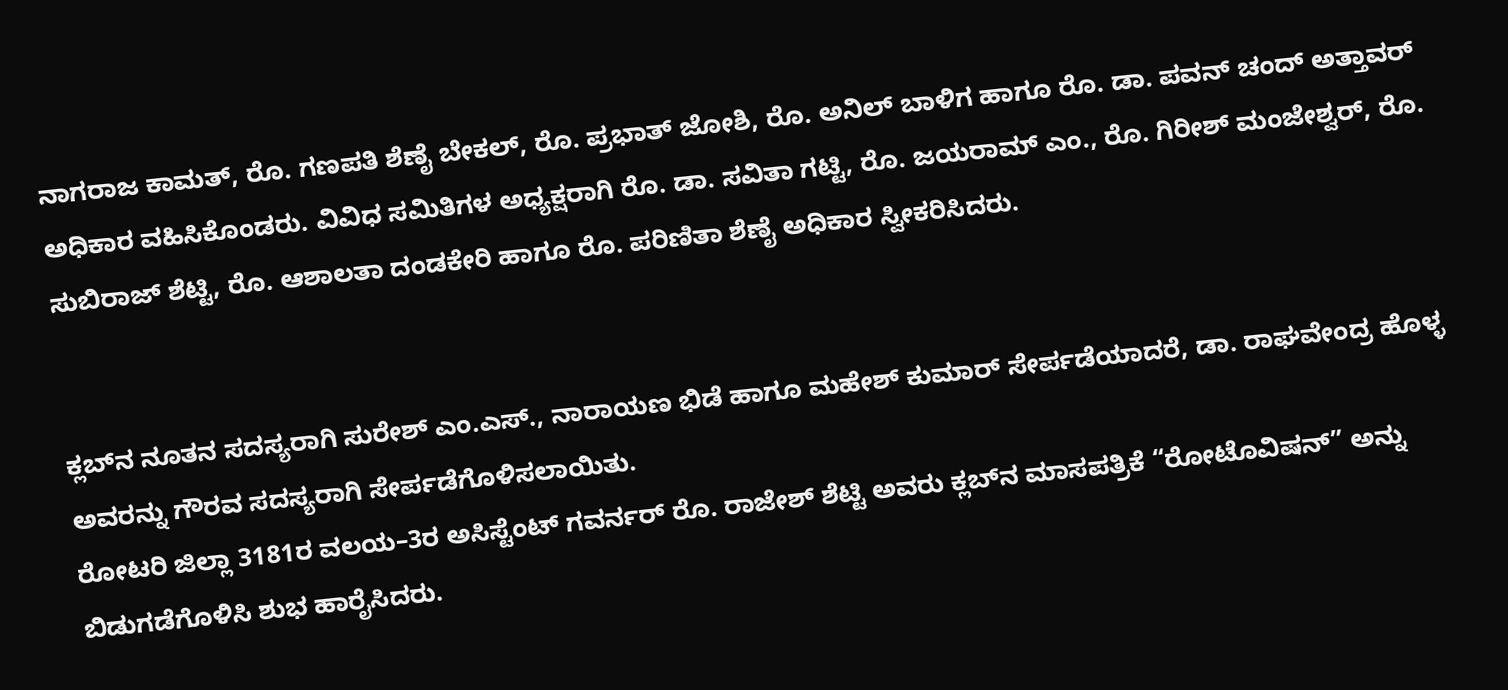ನಾಗರಾಜ ಕಾಮತ್, ರೊ. ಗಣಪತಿ ಶೆಣೈ ಬೇಕಲ್, ರೊ. ಪ್ರಭಾತ್ ಜೋಶಿ, ರೊ. ಅನಿಲ್ ಬಾಳಿಗ ಹಾಗೂ ರೊ. ಡಾ. ಪವನ್ ಚಂದ್ ಅತ್ತಾವರ್ ಅಧಿಕಾರ ವಹಿಸಿಕೊಂಡರು. ವಿವಿಧ ಸಮಿತಿಗಳ ಅಧ್ಯಕ್ಷರಾಗಿ ರೊ. ಡಾ. ಸವಿತಾ ಗಟ್ಟಿ, ರೊ. ಜಯರಾಮ್ ಎಂ., ರೊ. ಗಿರೀಶ್ ಮಂಜೇಶ್ವರ್, ರೊ. ಸುಬಿರಾಜ್ ಶೆಟ್ಟಿ, ರೊ. ಆಶಾಲತಾ ದಂಡಕೇರಿ ಹಾಗೂ ರೊ. ಪರಿಣಿತಾ ಶೆಣೈ ಅಧಿಕಾರ ಸ್ವೀಕರಿಸಿದರು.


ಕ್ಲಬ್‌ನ ನೂತನ ಸದಸ್ಯರಾಗಿ ಸುರೇಶ್ ಎಂ.ಎಸ್., ನಾರಾಯಣ ಭಿಡೆ ಹಾಗೂ ಮಹೇಶ್ ಕುಮಾರ್ ಸೇರ್ಪಡೆಯಾದರೆ, ಡಾ. ರಾಘವೇಂದ್ರ ಹೊಳ್ಳ ಅವರನ್ನು ಗೌರವ ಸದಸ್ಯರಾಗಿ ಸೇರ್ಪಡೆಗೊಳಿಸಲಾಯಿತು.
ರೋಟರಿ ಜಿಲ್ಲಾ 3181ರ ವಲಯ–3ರ ಅಸಿಸ್ಟೆಂಟ್ ಗವರ್ನರ್ ರೊ. ರಾಜೇಶ್ ಶೆಟ್ಟಿ ಅವರು ಕ್ಲಬ್‌ನ ಮಾಸಪತ್ರಿಕೆ “ರೋಟೊವಿಷನ್” ಅನ್ನು ಬಿಡುಗಡೆಗೊಳಿಸಿ ಶುಭ ಹಾರೈಸಿದರು.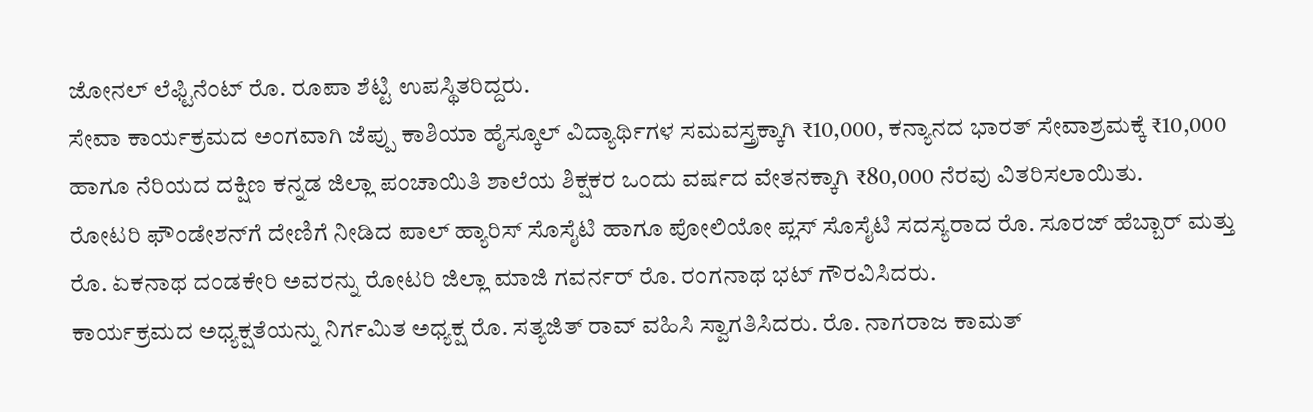ಜೋನಲ್ ಲೆಫ್ಟಿನೆಂಟ್ ರೊ. ರೂಪಾ ಶೆಟ್ಟಿ ಉಪಸ್ಥಿತರಿದ್ದರು.
ಸೇವಾ ಕಾರ್ಯಕ್ರಮದ ಅಂಗವಾಗಿ ಜೆಪ್ಪು ಕಾಶಿಯಾ ಹೈಸ್ಕೂಲ್ ವಿದ್ಯಾರ್ಥಿಗಳ ಸಮವಸ್ತ್ರಕ್ಕಾಗಿ ₹10,000, ಕನ್ಯಾನದ ಭಾರತ್ ಸೇವಾಶ್ರಮಕ್ಕೆ ₹10,000 ಹಾಗೂ ನೆರಿಯದ ದಕ್ಷಿಣ ಕನ್ನಡ ಜಿಲ್ಲಾ ಪಂಚಾಯಿತಿ ಶಾಲೆಯ ಶಿಕ್ಷಕರ ಒಂದು ವರ್ಷದ ವೇತನಕ್ಕಾಗಿ ₹80,000 ನೆರವು ವಿತರಿಸಲಾಯಿತು.
ರೋಟರಿ ಫೌಂಡೇಶನ್‌ಗೆ ದೇಣಿಗೆ ನೀಡಿದ ಪಾಲ್ ಹ್ಯಾರಿಸ್ ಸೊಸೈಟಿ ಹಾಗೂ ಪೋಲಿಯೋ ಪ್ಲಸ್ ಸೊಸೈಟಿ ಸದಸ್ಯರಾದ ರೊ. ಸೂರಜ್ ಹೆಬ್ಬಾರ್ ಮತ್ತು ರೊ. ಏಕನಾಥ ದಂಡಕೇರಿ ಅವರನ್ನು ರೋಟರಿ ಜಿಲ್ಲಾ ಮಾಜಿ ಗವರ್ನರ್ ರೊ. ರಂಗನಾಥ ಭಟ್ ಗೌರವಿಸಿದರು.
ಕಾರ್ಯಕ್ರಮದ ಅಧ್ಯಕ್ಷತೆಯನ್ನು ನಿರ್ಗಮಿತ ಅಧ್ಯಕ್ಷ ರೊ. ಸತ್ಯಜಿತ್ ರಾವ್ ವಹಿಸಿ ಸ್ವಾಗತಿಸಿದರು. ರೊ. ನಾಗರಾಜ ಕಾಮತ್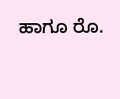ಹಾಗೂ ರೊ.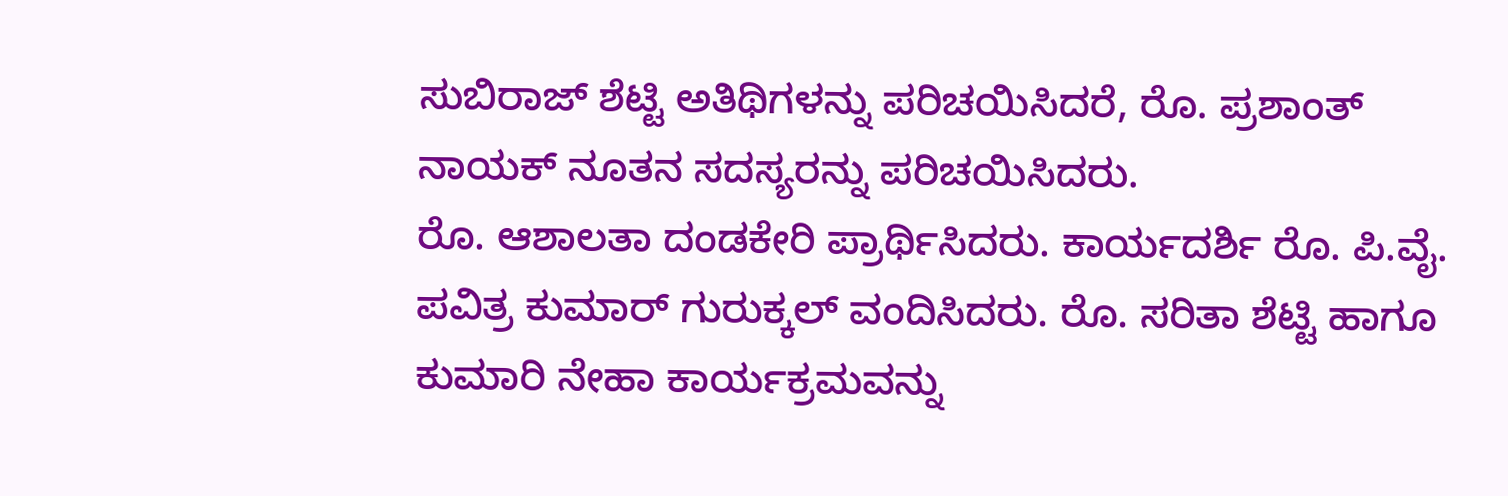ಸುಬಿರಾಜ್ ಶೆಟ್ಟಿ ಅತಿಥಿಗಳನ್ನು ಪರಿಚಯಿಸಿದರೆ, ರೊ. ಪ್ರಶಾಂತ್ ನಾಯಕ್ ನೂತನ ಸದಸ್ಯರನ್ನು ಪರಿಚಯಿಸಿದರು.
ರೊ. ಆಶಾಲತಾ ದಂಡಕೇರಿ ಪ್ರಾರ್ಥಿಸಿದರು. ಕಾರ್ಯದರ್ಶಿ ರೊ. ಪಿ.ವೈ. ಪವಿತ್ರ ಕುಮಾರ್ ಗುರುಕ್ಕಲ್ ವಂದಿಸಿದರು. ರೊ. ಸರಿತಾ ಶೆಟ್ಟಿ ಹಾಗೂ ಕುಮಾರಿ ನೇಹಾ ಕಾರ್ಯಕ್ರಮವನ್ನು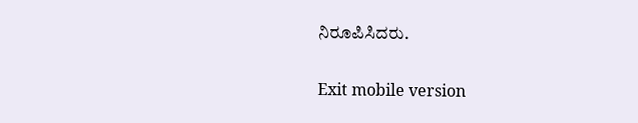ನಿರೂಪಿಸಿದರು.

Exit mobile version